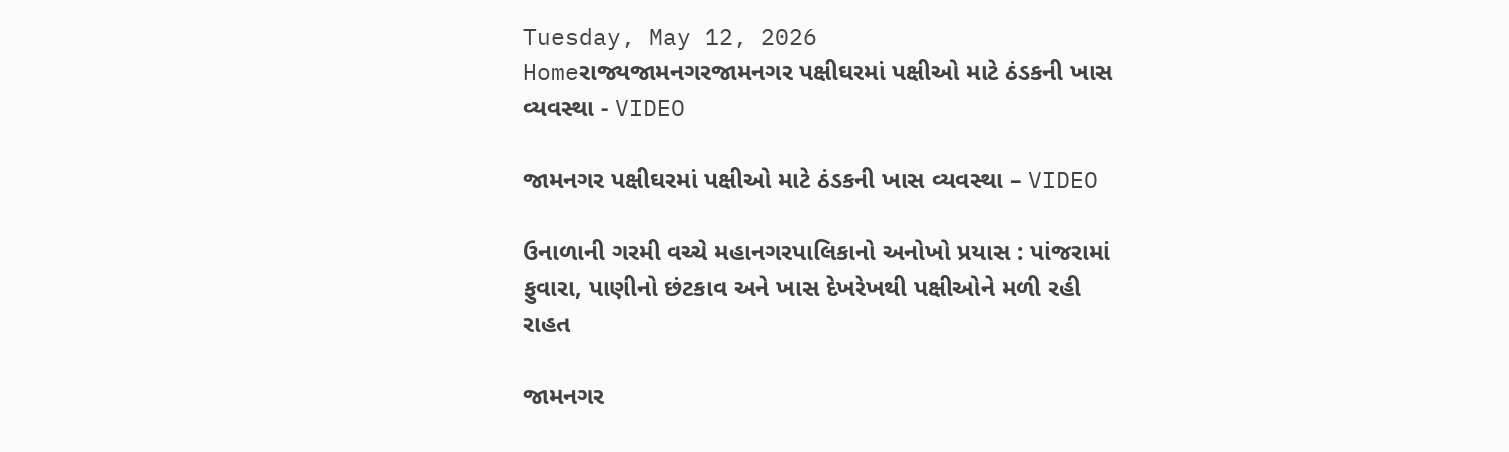Tuesday, May 12, 2026
Homeરાજ્યજામનગરજામનગર પક્ષીઘરમાં પક્ષીઓ માટે ઠંડકની ખાસ વ્યવસ્થા - VIDEO

જામનગર પક્ષીઘરમાં પક્ષીઓ માટે ઠંડકની ખાસ વ્યવસ્થા – VIDEO

ઉનાળાની ગરમી વચ્ચે મહાનગરપાલિકાનો અનોખો પ્રયાસ : પાંજરામાં ફુવારા, પાણીનો છંટકાવ અને ખાસ દેખરેખથી પક્ષીઓને મળી રહી રાહત

જામનગર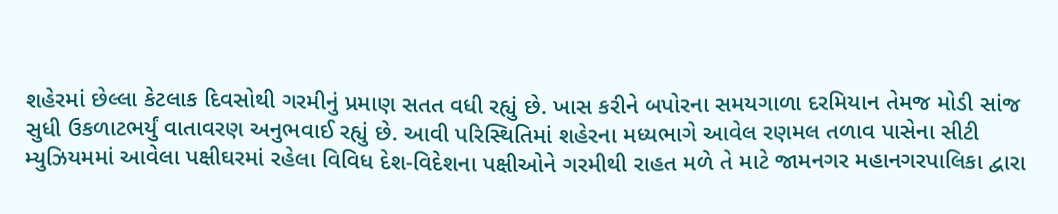શહેરમાં છેલ્લા કેટલાક દિવસોથી ગરમીનું પ્રમાણ સતત વધી રહ્યું છે. ખાસ કરીને બપોરના સમયગાળા દરમિયાન તેમજ મોડી સાંજ સુધી ઉકળાટભર્યું વાતાવરણ અનુભવાઈ રહ્યું છે. આવી પરિસ્થિતિમાં શહેરના મધ્યભાગે આવેલ રણમલ તળાવ પાસેના સીટી મ્યુઝિયમમાં આવેલા પક્ષીઘરમાં રહેલા વિવિધ દેશ-વિદેશના પક્ષીઓને ગરમીથી રાહત મળે તે માટે જામનગર મહાનગરપાલિકા દ્વારા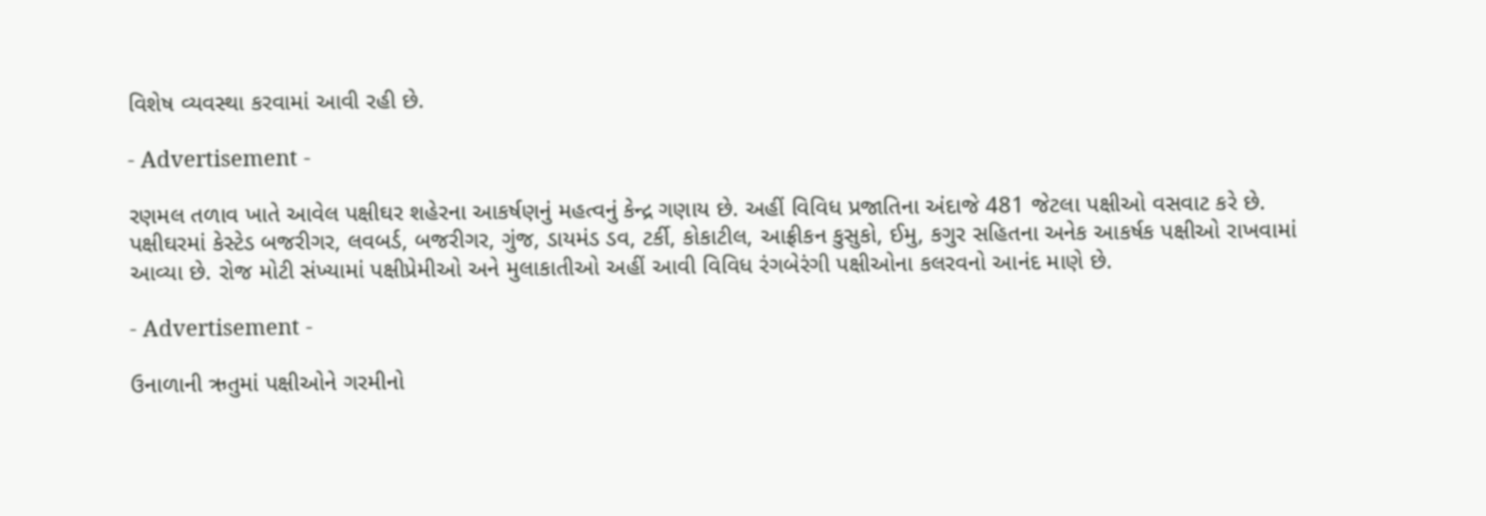વિશેષ વ્યવસ્થા કરવામાં આવી રહી છે.

- Advertisement -

રણમલ તળાવ ખાતે આવેલ પક્ષીઘર શહેરના આકર્ષણનું મહત્વનું કેન્દ્ર ગણાય છે. અહીં વિવિધ પ્રજાતિના અંદાજે 481 જેટલા પક્ષીઓ વસવાટ કરે છે. પક્ષીઘરમાં કેસ્ટેડ બજરીગર, લવબર્ડ, બજરીગર, ગુંજ, ડાયમંડ ડવ, ટર્કી, કોકાટીલ, આફ્રીકન કુસુકો, ઈમુ, કગુર સહિતના અનેક આકર્ષક પક્ષીઓ રાખવામાં આવ્યા છે. રોજ મોટી સંખ્યામાં પક્ષીપ્રેમીઓ અને મુલાકાતીઓ અહીં આવી વિવિધ રંગબેરંગી પક્ષીઓના કલરવનો આનંદ માણે છે.

- Advertisement -

ઉનાળાની ઋતુમાં પક્ષીઓને ગરમીનો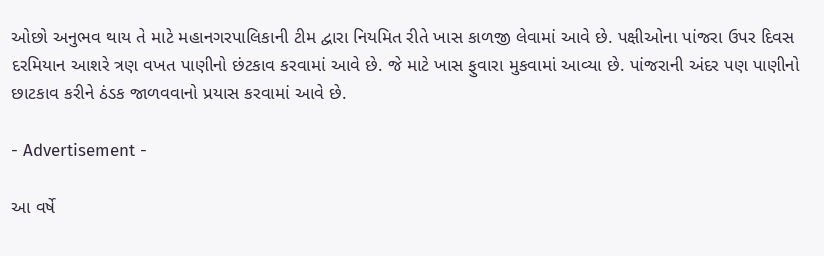ઓછો અનુભવ થાય તે માટે મહાનગરપાલિકાની ટીમ દ્વારા નિયમિત રીતે ખાસ કાળજી લેવામાં આવે છે. પક્ષીઓના પાંજરા ઉપર દિવસ દરમિયાન આશરે ત્રણ વખત પાણીનો છંટકાવ કરવામાં આવે છે. જે માટે ખાસ ફુવારા મુકવામાં આવ્યા છે. પાંજરાની અંદર પણ પાણીનો છાટકાવ કરીને ઠંડક જાળવવાનો પ્રયાસ કરવામાં આવે છે.

- Advertisement -

આ વર્ષે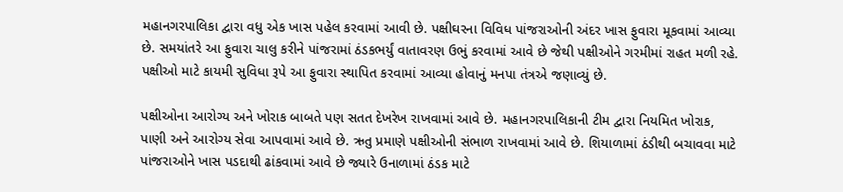મહાનગરપાલિકા દ્વારા વધુ એક ખાસ પહેલ કરવામાં આવી છે. પક્ષીઘરના વિવિધ પાંજરાઓની અંદર ખાસ ફુવારા મૂકવામાં આવ્યા છે. સમયાંતરે આ ફુવારા ચાલુ કરીને પાંજરામાં ઠંડકભર્યું વાતાવરણ ઉભું કરવામાં આવે છે જેથી પક્ષીઓને ગરમીમાં રાહત મળી રહે. પક્ષીઓ માટે કાયમી સુવિધા રૂપે આ ફુવારા સ્થાપિત કરવામાં આવ્યા હોવાનું મનપા તંત્રએ જણાવ્યું છે.

પક્ષીઓના આરોગ્ય અને ખોરાક બાબતે પણ સતત દેખરેખ રાખવામાં આવે છે. મહાનગરપાલિકાની ટીમ દ્વારા નિયમિત ખોરાક, પાણી અને આરોગ્ય સેવા આપવામાં આવે છે. ઋતુ પ્રમાણે પક્ષીઓની સંભાળ રાખવામાં આવે છે. શિયાળામાં ઠંડીથી બચાવવા માટે પાંજરાઓને ખાસ પડદાથી ઢાંકવામાં આવે છે જ્યારે ઉનાળામાં ઠંડક માટે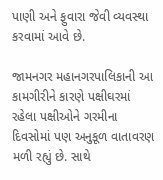પાણી અને ફુવારા જેવી વ્યવસ્થા કરવામાં આવે છે.

જામનગર મહાનગરપાલિકાની આ કામગીરીને કારણે પક્ષીઘરમાં રહેલા પક્ષીઓને ગરમીના દિવસોમાં પણ અનુકૂળ વાતાવરણ મળી રહ્યું છે. સાથે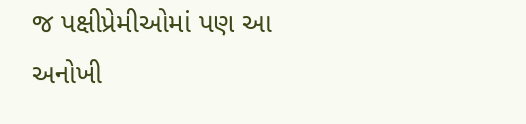જ પક્ષીપ્રેમીઓમાં પણ આ અનોખી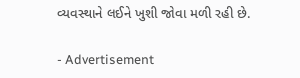વ્યવસ્થાને લઈને ખુશી જોવા મળી રહી છે.

- Advertisement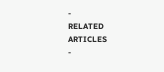-
RELATED ARTICLES
-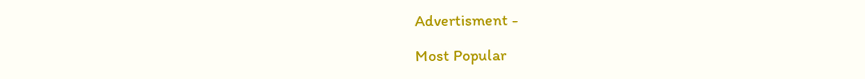Advertisment -

Most Popular